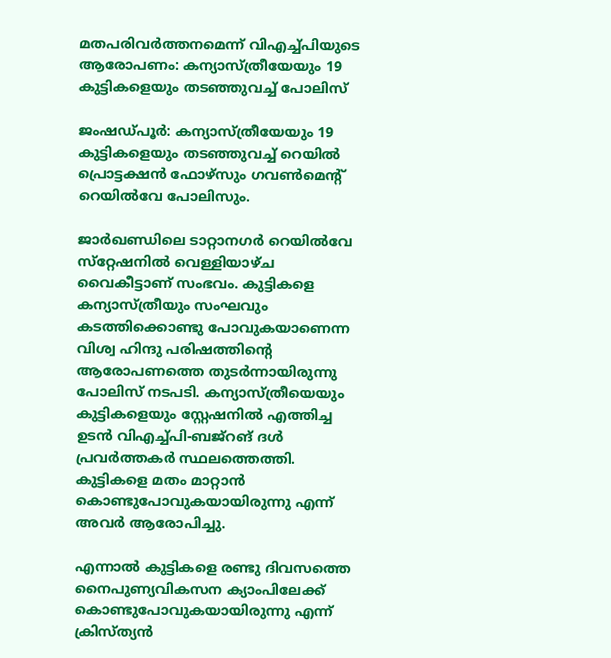മതപരിവര്‍ത്തനമെന്ന് വിഎച്ച്‌പിയുടെ ആരോപണം: കന്യാസ്ത്രീയേയും 19 കുട്ടികളെയും തടഞ്ഞുവച്ച്‌ പോലിസ്

ജംഷഡ്പൂര്‍: കന്യാസ്ത്രീയേയും 19 കുട്ടികളെയും തടഞ്ഞുവച്ച്‌ റെയില്‍ പ്രൊട്ടക്ഷന്‍ ഫോഴ്‌സും ഗവണ്‍മെന്റ് റെയില്‍വേ പോലിസും.

ജാര്‍ഖണ്ഡിലെ ടാറ്റാനഗര്‍ റെയില്‍വേ സ്‌റ്റേഷനില്‍ വെള്ളിയാഴ്ച വൈകീട്ടാണ് സംഭവം. കുട്ടികളെ കന്യാസ്ത്രീയും സംഘവും കടത്തിക്കൊണ്ടു പോവുകയാണെന്ന വിശ്വ ഹിന്ദു പരിഷത്തിന്റെ ആരോപണത്തെ തുടര്‍ന്നായിരുന്നു പോലിസ് നടപടി. കന്യാസ്ത്രീയെയും കുട്ടികളെയും സ്റ്റേഷനില്‍ എത്തിച്ച ഉടന്‍ വിഎച്ച്‌പി-ബജ്‌റങ് ദള്‍ പ്രവര്‍ത്തകര്‍ സ്ഥലത്തെത്തി. കുട്ടികളെ മതം മാറ്റാന്‍ കൊണ്ടുപോവുകയായിരുന്നു എന്ന് അവര്‍ ആരോപിച്ചു.

എന്നാല്‍ കുട്ടികളെ രണ്ടു ദിവസത്തെ നൈപുണ്യവികസന ക്യാംപിലേക്ക് കൊണ്ടുപോവുകയായിരുന്നു എന്ന് ക്രിസ്ത്യന്‍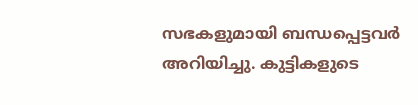സഭകളുമായി ബന്ധപ്പെട്ടവര്‍ അറിയിച്ചു. കുട്ടികളുടെ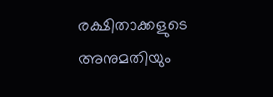രക്ഷിതാക്കളുടെ അനുമതിയും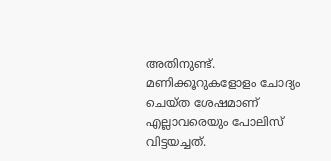അതിനുണ്ട്. മണിക്കൂറുകളോളം ചോദ്യം ചെയ്ത ശേഷമാണ് എല്ലാവരെയും പോലിസ് വിട്ടയച്ചത്.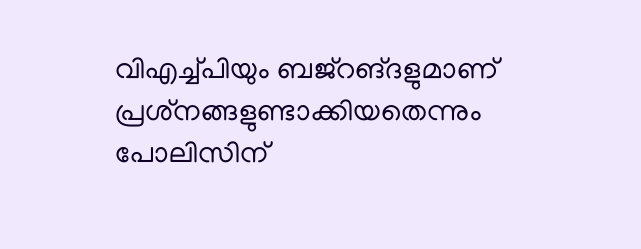വിഎച്ച്‌പിയും ബജ്‌റങ്ദളുമാണ് പ്രശ്‌നങ്ങളുണ്ടാക്കിയതെന്നും പോലിസിന്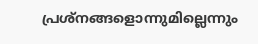പ്രശ്‌നങ്ങളൊന്നുമില്ലെന്നും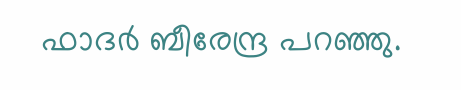ഫാദര്‍ ബീരേന്ദ്ര പറഞ്ഞു.